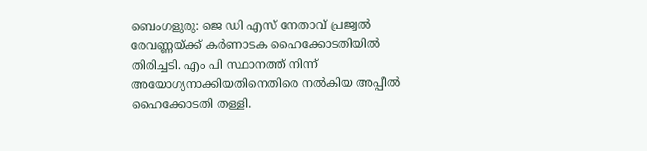ബെംഗളുരു: ജെ ഡി എസ് നേതാവ് പ്രജ്വൽ രേവണ്ണയ്ക്ക് കർണാടക ഹൈക്കോടതിയിൽ തിരിച്ചടി. എം പി സ്ഥാനത്ത് നിന്ന് അയോഗ്യനാക്കിയതിനെതിരെ നൽകിയ അപ്പീൽ ഹൈക്കോടതി തള്ളി.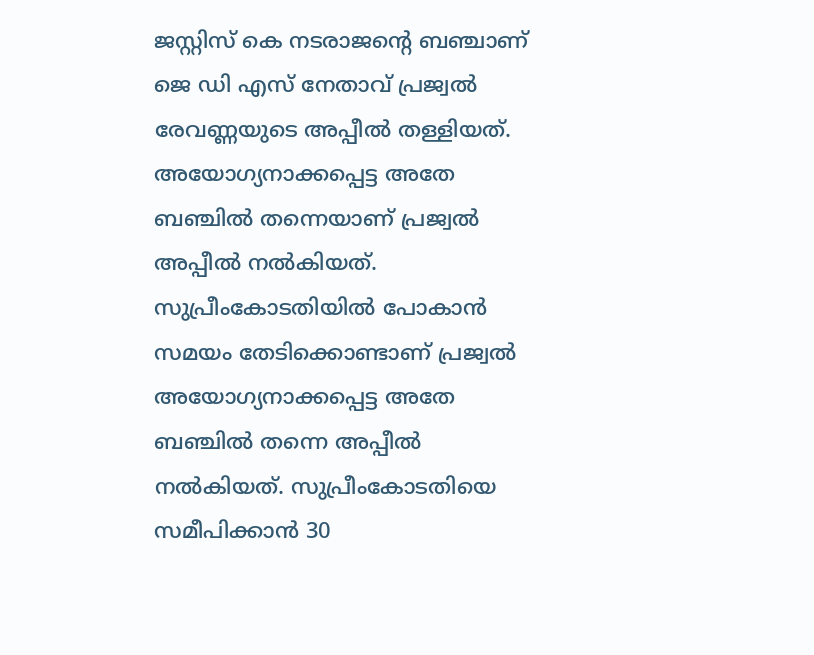ജസ്റ്റിസ് കെ നടരാജന്റെ ബഞ്ചാണ് ജെ ഡി എസ് നേതാവ് പ്രജ്വൽ രേവണ്ണയുടെ അപ്പീൽ തള്ളിയത്. അയോഗ്യനാക്കപ്പെട്ട അതേ ബഞ്ചിൽ തന്നെയാണ് പ്രജ്വൽ അപ്പീൽ നൽകിയത്. സുപ്രീംകോടതിയിൽ പോകാൻ സമയം തേടിക്കൊണ്ടാണ് പ്രജ്വൽ അയോഗ്യനാക്കപ്പെട്ട അതേ ബഞ്ചിൽ തന്നെ അപ്പീൽ നൽകിയത്. സുപ്രീംകോടതിയെ സമീപിക്കാൻ 30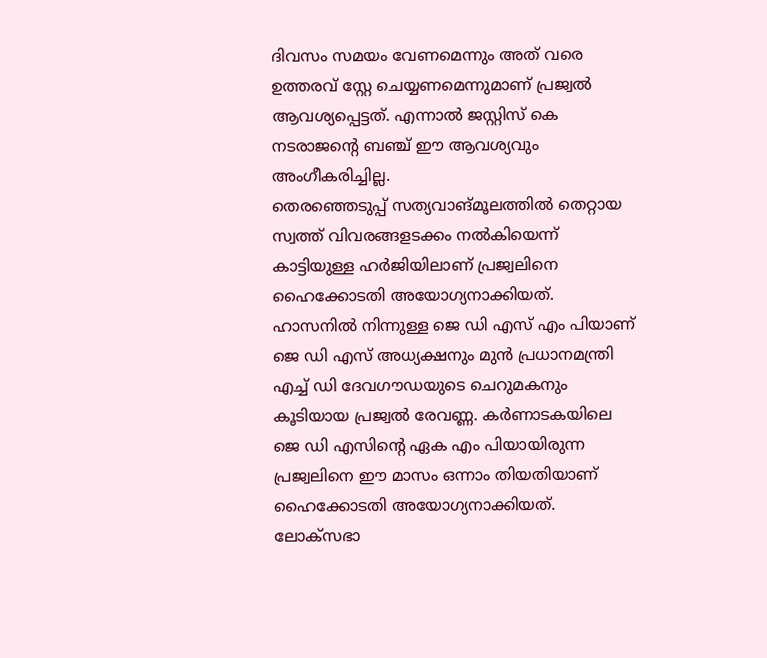ദിവസം സമയം വേണമെന്നും അത് വരെ ഉത്തരവ് സ്റ്റേ ചെയ്യണമെന്നുമാണ് പ്രജ്വൽ ആവശ്യപ്പെട്ടത്. എന്നാൽ ജസ്റ്റിസ് കെ നടരാജന്റെ ബഞ്ച് ഈ ആവശ്യവും അംഗീകരിച്ചില്ല.
തെരഞ്ഞെടുപ്പ് സത്യവാങ്മൂലത്തിൽ തെറ്റായ സ്വത്ത് വിവരങ്ങളടക്കം നൽകിയെന്ന് കാട്ടിയുള്ള ഹർജിയിലാണ് പ്രജ്വലിനെ ഹൈക്കോടതി അയോഗ്യനാക്കിയത്. ഹാസനിൽ നിന്നുള്ള ജെ ഡി എസ് എം പിയാണ് ജെ ഡി എസ് അധ്യക്ഷനും മുൻ പ്രധാനമന്ത്രി എച്ച് ഡി ദേവഗൗഡയുടെ ചെറുമകനും കൂടിയായ പ്രജ്വൽ രേവണ്ണ. കർണാടകയിലെ ജെ ഡി എസിന്റെ ഏക എം പിയായിരുന്ന പ്രജ്വലിനെ ഈ മാസം ഒന്നാം തിയതിയാണ് ഹൈക്കോടതി അയോഗ്യനാക്കിയത്.
ലോക്സഭാ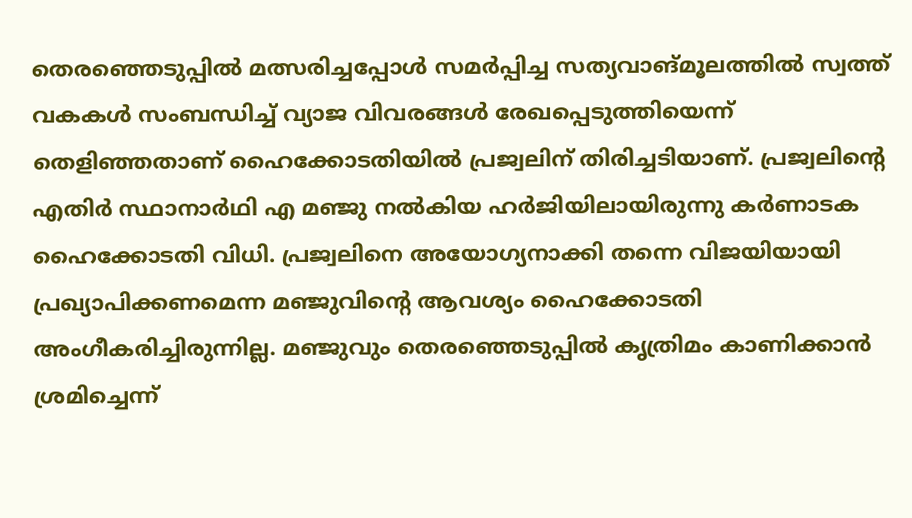തെരഞ്ഞെടുപ്പിൽ മത്സരിച്ചപ്പോൾ സമർപ്പിച്ച സത്യവാങ്മൂലത്തിൽ സ്വത്ത് വകകൾ സംബന്ധിച്ച് വ്യാജ വിവരങ്ങൾ രേഖപ്പെടുത്തിയെന്ന് തെളിഞ്ഞതാണ് ഹൈക്കോടതിയിൽ പ്രജ്വലിന് തിരിച്ചടിയാണ്. പ്രജ്വലിന്റെ എതിർ സ്ഥാനാർഥി എ മഞ്ജു നൽകിയ ഹർജിയിലായിരുന്നു കർണാടക ഹൈക്കോടതി വിധി. പ്രജ്വലിനെ അയോഗ്യനാക്കി തന്നെ വിജയിയായി പ്രഖ്യാപിക്കണമെന്ന മഞ്ജുവിന്റെ ആവശ്യം ഹൈക്കോടതി അംഗീകരിച്ചിരുന്നില്ല. മഞ്ജുവും തെരഞ്ഞെടുപ്പിൽ കൃത്രിമം കാണിക്കാൻ ശ്രമിച്ചെന്ന്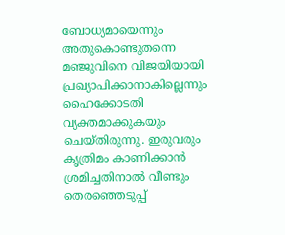ബോധ്യമായെന്നും അതുകൊണ്ടുതന്നെ മഞ്ജുവിനെ വിജയിയായി പ്രഖ്യാപിക്കാനാകില്ലെന്നും ഹൈക്കോടതി വ്യക്തമാക്കുകയും ചെയ്തിരുന്നു. ഇരുവരും കൃത്രിമം കാണിക്കാൻ ശ്രമിച്ചതിനാൽ വീണ്ടും തെരഞ്ഞെടുപ്പ്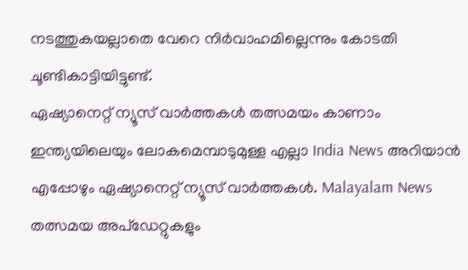നടത്തുകയല്ലാതെ വേറെ നിർവാഹമില്ലെന്നും കോടതി ചൂണ്ടികാട്ടിയിട്ടുണ്ട്.
ഏഷ്യാനെറ്റ് ന്യൂസ് വാർത്തകൾ തത്സമയം കാണാം
ഇന്ത്യയിലെയും ലോകമെമ്പാടുമുള്ള എല്ലാ India News അറിയാൻ എപ്പോഴും ഏഷ്യാനെറ്റ് ന്യൂസ് വാർത്തകൾ. Malayalam News തത്സമയ അപ്ഡേറ്റുകളും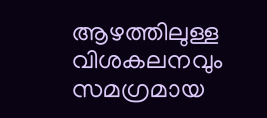ആഴത്തിലുള്ള വിശകലനവും സമഗ്രമായ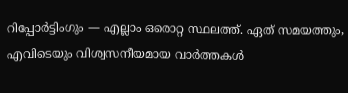റിപ്പോർട്ടിംഗും — എല്ലാം ഒരൊറ്റ സ്ഥലത്ത്. ഏത് സമയത്തും, എവിടെയും വിശ്വസനീയമായ വാർത്തകൾ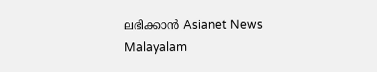ലഭിക്കാൻ Asianet News Malayalam